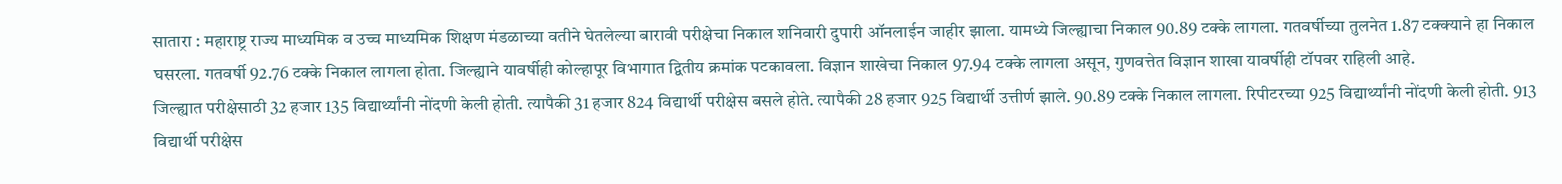सातारा : महाराष्ट्र राज्य माध्यमिक व उच्च माध्यमिक शिक्षण मंडळाच्या वतीने घेतलेल्या बारावी परीक्षेचा निकाल शनिवारी दुपारी ऑनलाईन जाहीर झाला. यामध्ये जिल्ह्याचा निकाल 90.89 टक्के लागला. गतवर्षीच्या तुलनेत 1.87 टक्क्याने हा निकाल घसरला. गतवर्षी 92.76 टक्के निकाल लागला होता. जिल्ह्याने यावर्षीही कोल्हापूर विभागात द्वितीय क्रमांक पटकावला. विज्ञान शाखेचा निकाल 97.94 टक्के लागला असून, गुणवत्तेत विज्ञान शाखा यावर्षीही टॉपवर राहिली आहे.
जिल्ह्यात परीक्षेसाठी 32 हजार 135 विद्यार्थ्यांनी नोंदणी केली होती. त्यापैकी 31 हजार 824 विद्यार्थी परीक्षेस बसले होते. त्यापैकी 28 हजार 925 विद्यार्थी उत्तीर्ण झाले. 90.89 टक्के निकाल लागला. रिपीटरच्या 925 विद्यार्थ्यांनी नोंदणी केली होती. 913 विद्यार्थी परीक्षेस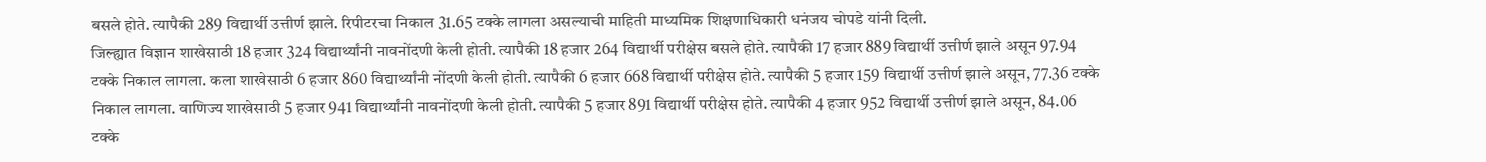बसले होते. त्यापैकी 289 विद्यार्थी उत्तीर्ण झाले. रिपीटरचा निकाल 31.65 टक्के लागला असल्याची माहिती माध्यमिक शिक्षणाधिकारी धनंजय चोपडे यांनी दिली.
जिल्ह्यात विज्ञान शाखेसाठी 18 हजार 324 विद्यार्थ्यांनी नावनोंदणी केली होती. त्यापैकी 18 हजार 264 विद्यार्थी परीक्षेस बसले होते. त्यापैकी 17 हजार 889 विद्यार्थी उत्तीर्ण झाले असून 97.94 टक्के निकाल लागला. कला शाखेसाठी 6 हजार 860 विद्यार्थ्यांनी नोंदणी केली होती. त्यापैकी 6 हजार 668 विद्यार्थी परीक्षेस होते. त्यापैकी 5 हजार 159 विद्यार्थी उत्तीर्ण झाले असून, 77.36 टक्के निकाल लागला. वाणिज्य शाखेसाठी 5 हजार 941 विद्यार्थ्यांनी नावनोंदणी केली होती. त्यापैकी 5 हजार 891 विद्यार्थी परीक्षेस होते. त्यापैकी 4 हजार 952 विद्यार्थी उत्तीर्ण झाले असून, 84.06 टक्के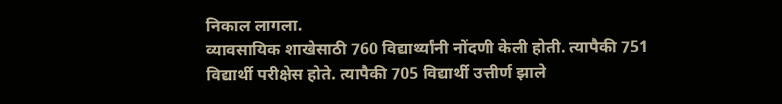निकाल लागला.
व्यावसायिक शाखेसाठी 760 विद्यार्थ्यांनी नोंदणी केली होती. त्यापैकी 751 विद्यार्थी परीक्षेस होते. त्यापैकी 705 विद्यार्थी उत्तीर्ण झाले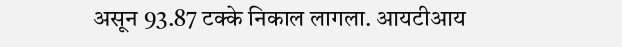असून 93.87 टक्के निकाल लागला. आयटीआय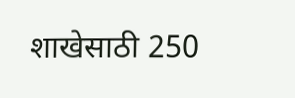शाखेसाठी 250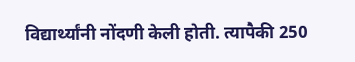विद्यार्थ्यांनी नोंदणी केली होती. त्यापैकी 250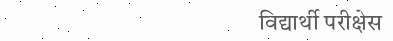विद्यार्थी परीक्षेस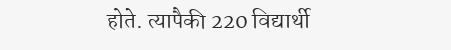होते. त्यापैकी 220 विद्यार्थी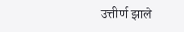उत्तीर्ण झाले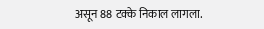असून 88 टक्के निकाल लागला.